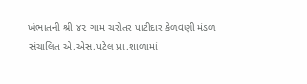ખંભાતની શ્રી ૪૨ ગામ ચરોતર પાટીદાર કેળવણી મંડળ સંચાલિત એ.એસ.પટેલ પ્રા.શાળામાં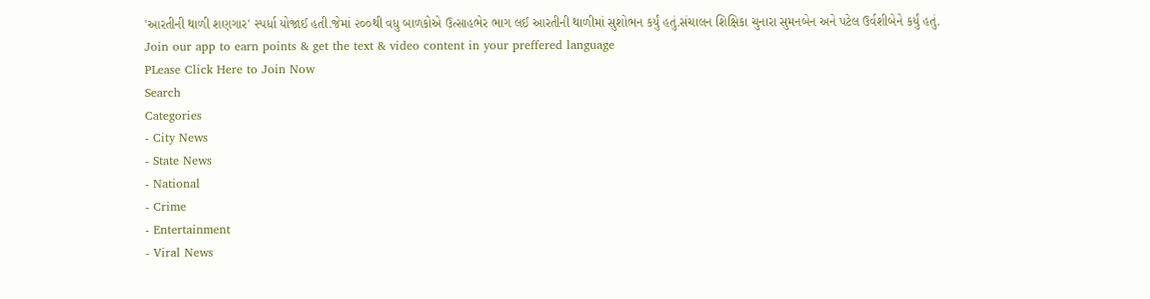'આરતીની થાળી શણગાર' સ્પર્ધા યોજાઈ હતી.જેમાં ૨૦૦થી વધુ બાળકોએ ઉત્સાહભેર ભાગ લઈ આરતીની થાળીમાં સુશોભન કર્યું હતું.સંચાલન શિક્ષિકા ચુનારા સુમનબેન અને પટેલ ઉર્વશીબેને કર્યું હતું.
Join our app to earn points & get the text & video content in your preffered language
PLease Click Here to Join Now
Search
Categories
- City News
- State News
- National
- Crime
- Entertainment
- Viral News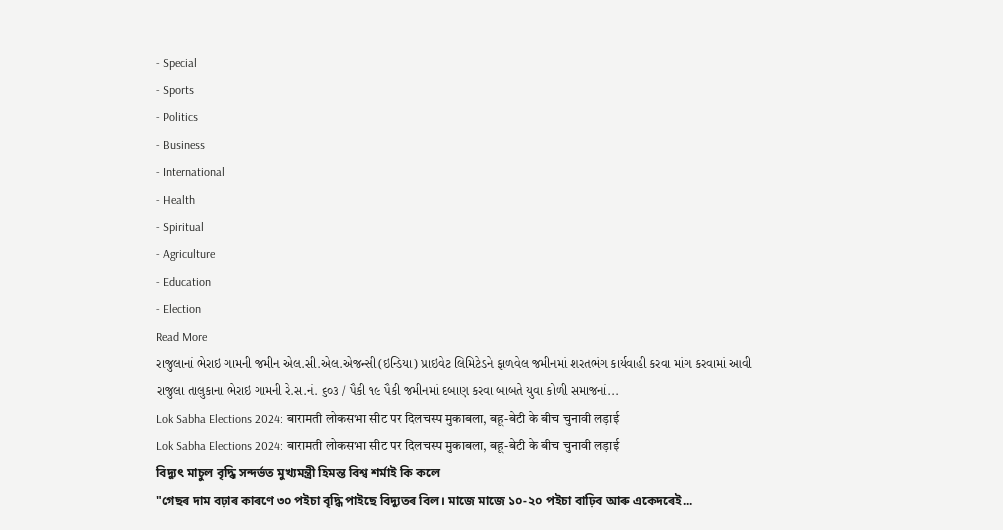- Special
- Sports
- Politics
- Business
- International
- Health
- Spiritual
- Agriculture
- Education
- Election
Read More
રાજુલાનાં ભેરાઇ ગામની જમીન એલ.સી.એલ.એજન્સી(ઇન્ડિયા) પ્રાઇવેટ લિમિટેડને ફાળવેલ જમીનમાં શરતભંગ કાર્યવાહી કરવા માંગ કરવામાં આવી
રાજુલા તાલુકાના ભેરાઇ ગામની રે.સ.નં. ૬૦૩ / પૈકી ૧૯ પૈકી જમીનમાં દબાણ કરવા બાબતે યુવા કોળી સમાજનાં...
Lok Sabha Elections 2024: बारामती लोकसभा सीट पर दिलचस्प मुकाबला, बहू-बेटी के बीच चुनावी लड़ाई
Lok Sabha Elections 2024: बारामती लोकसभा सीट पर दिलचस्प मुकाबला, बहू-बेटी के बीच चुनावी लड़ाई
বিদ্যুৎ মাচুল বৃদ্ধি সন্দৰ্ভত মুখ্যমন্ত্রী হিমন্ত বিশ্ব শৰ্মাই কি কলে
"গেছৰ দাম বঢ়াৰ কাৰণে ৩০ পইচা বৃদ্ধি পাইছে বিদ্যুতৰ বিল। মাজে মাজে ১০-২০ পইচা বাঢ়িব আৰু একেদৰেই...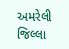અમરેલી જિલ્લા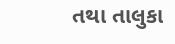તથા તાલુકા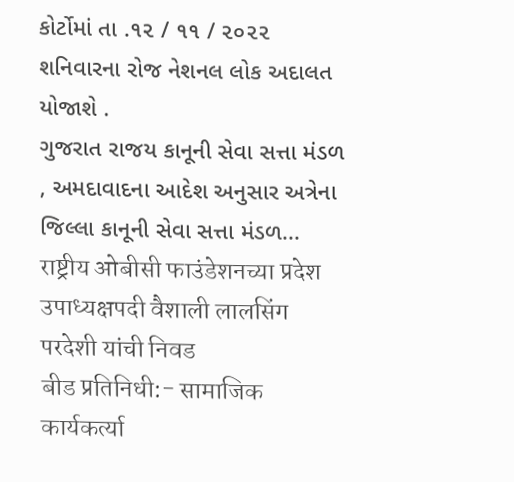કોર્ટોમાં તા .૧૨ / ૧૧ / ૨૦૨૨ શનિવારના રોજ નેશનલ લોક અદાલત યોજાશે .
ગુજરાત રાજય કાનૂની સેવા સત્તા મંડળ , અમદાવાદના આદેશ અનુસાર અત્રેના જિલ્લા કાનૂની સેવા સત્તા મંડળ...
राष्ट्रीय ओबीसी फाउंडेशनच्या प्रदेश उपाध्यक्षपदी वैशाली लालसिंग परदेशी यांची निवड
बीड प्रतिनिधी:- सामाजिक कार्यकर्त्या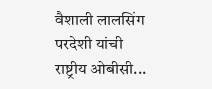वैशाली लालसिंग परदेशी यांची राष्ट्रीय ओबीसी...